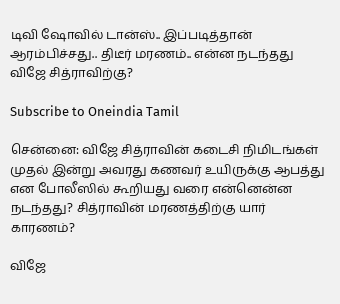டிவி ஷோவில் டான்ஸ்.. இப்படித்தான் ஆரம்பிச்சது.. திடீர் மரணம்.. என்ன நடந்தது விஜே சித்ராவிற்கு?

Subscribe to Oneindia Tamil

சென்னை: விஜே சித்ராவின் கடைசி நிமிடங்கள் முதல் இன்று அவரது கணவர் உயிருக்கு ஆபத்து என போலீஸில் கூறியது வரை என்னென்ன நடந்தது? சித்ராவின் மரணத்திற்கு யார் காரணம்?

விஜே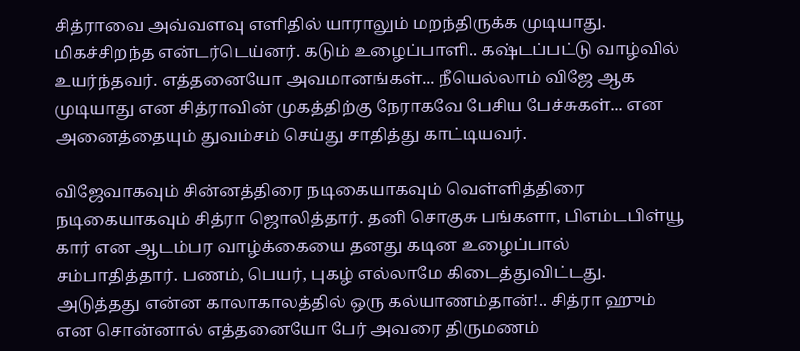சித்ராவை அவ்வளவு எளிதில் யாராலும் மறந்திருக்க முடியாது. மிகச்சிறந்த என்டர்டெய்னர். கடும் உழைப்பாளி.. கஷ்டப்பட்டு வாழ்வில் உயர்ந்தவர். எத்தனையோ அவமானங்கள்... நீயெல்லாம் விஜே ஆக முடியாது என சித்ராவின் முகத்திற்கு நேராகவே பேசிய பேச்சுகள்... என அனைத்தையும் துவம்சம் செய்து சாதித்து காட்டியவர்.

விஜேவாகவும் சின்னத்திரை நடிகையாகவும் வெள்ளித்திரை நடிகையாகவும் சித்ரா ஜொலித்தார். தனி சொகுசு பங்களா, பிஎம்டபிள்யூ கார் என ஆடம்பர வாழ்க்கையை தனது கடின உழைப்பால் சம்பாதித்தார். பணம், பெயர், புகழ் எல்லாமே கிடைத்துவிட்டது. அடுத்தது என்ன காலாகாலத்தில் ஒரு கல்யாணம்தான்!.. சித்ரா ஹும் என சொன்னால் எத்தனையோ பேர் அவரை திருமணம்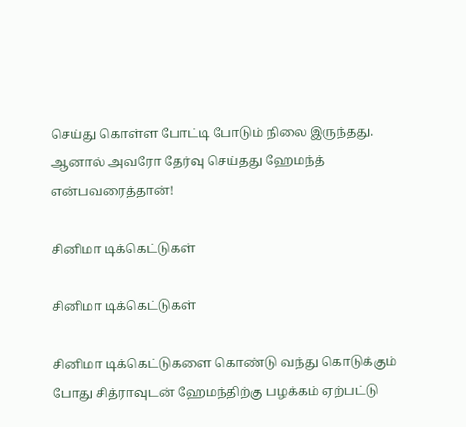செய்து கொள்ள போட்டி போடும் நிலை இருந்தது. ஆனால் அவரோ தேர்வு செய்தது ஹேமந்த் என்பவரைத்தான்!

சினிமா டிக்கெட்டுகள்

சினிமா டிக்கெட்டுகள்

சினிமா டிக்கெட்டுகளை கொண்டு வந்து கொடுக்கும் போது சித்ராவுடன் ஹேமந்திற்கு பழக்கம் ஏற்பட்டு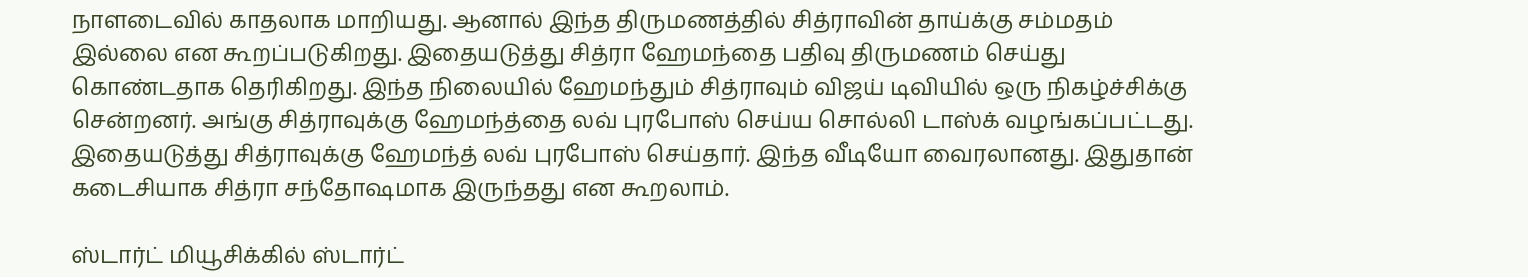நாளடைவில் காதலாக மாறியது. ஆனால் இந்த திருமணத்தில் சித்ராவின் தாய்க்கு சம்மதம் இல்லை என கூறப்படுகிறது. இதையடுத்து சித்ரா ஹேமந்தை பதிவு திருமணம் செய்து கொண்டதாக தெரிகிறது. இந்த நிலையில் ஹேமந்தும் சித்ராவும் விஜய் டிவியில் ஒரு நிகழ்ச்சிக்கு சென்றனர். அங்கு சித்ராவுக்கு ஹேமந்த்தை லவ் புரபோஸ் செய்ய சொல்லி டாஸ்க் வழங்கப்பட்டது. இதையடுத்து சித்ராவுக்கு ஹேமந்த் லவ் புரபோஸ் செய்தார். இந்த வீடியோ வைரலானது. இதுதான் கடைசியாக சித்ரா சந்தோஷமாக இருந்தது என கூறலாம்.

ஸ்டார்ட் மியூசிக்கில் ஸ்டார்ட்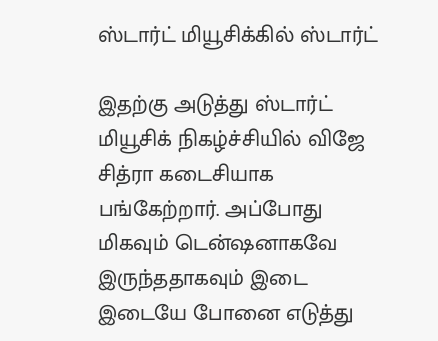ஸ்டார்ட் மியூசிக்கில் ஸ்டார்ட்

இதற்கு அடுத்து ஸ்டார்ட் மியூசிக் நிகழ்ச்சியில் விஜே சித்ரா கடைசியாக பங்கேற்றார். அப்போது மிகவும் டென்ஷனாகவே இருந்ததாகவும் இடை இடையே போனை எடுத்து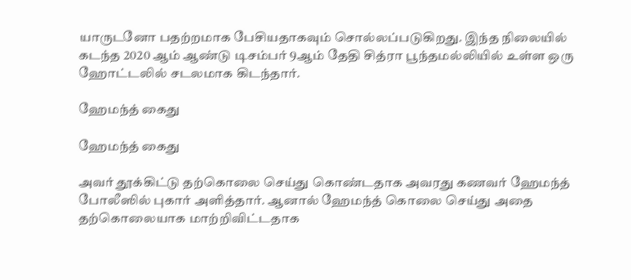யாருடனோ பதற்றமாக பேசியதாகவும் சொல்லப்படுகிறது. இந்த நிலையில் கடந்த 2020 ஆம் ஆண்டு டிசம்பர் 9ஆம் தேதி சித்ரா பூந்தமல்லியில் உள்ள ஒரு ஹோட்டலில் சடலமாக கிடந்தார்.

ஹேமந்த் கைது

ஹேமந்த் கைது

அவர் தூக்கிட்டு தற்கொலை செய்து கொண்டதாக அவரது கணவர் ஹேமந்த் போலீஸில் புகார் அளித்தார். ஆனால் ஹேமந்த் கொலை செய்து அதை தற்கொலையாக மாற்றிவிட்டதாக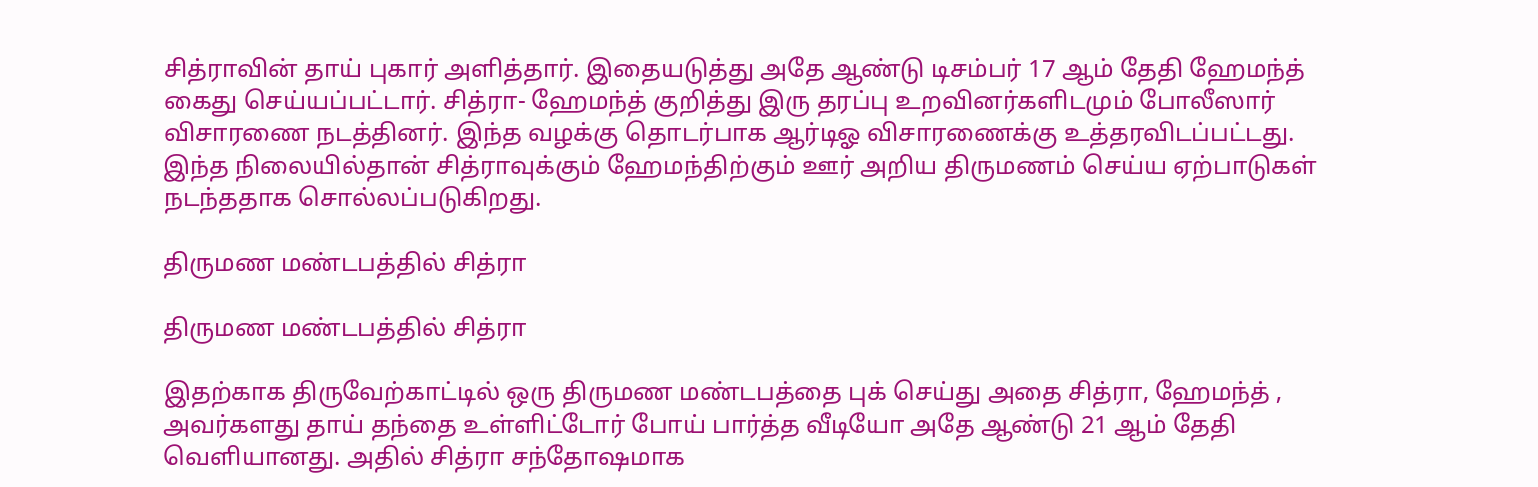சித்ராவின் தாய் புகார் அளித்தார். இதையடுத்து அதே ஆண்டு டிசம்பர் 17 ஆம் தேதி ஹேமந்த் கைது செய்யப்பட்டார். சித்ரா- ஹேமந்த் குறித்து இரு தரப்பு உறவினர்களிடமும் போலீஸார் விசாரணை நடத்தினர். இந்த வழக்கு தொடர்பாக ஆர்டிஓ விசாரணைக்கு உத்தரவிடப்பட்டது. இந்த நிலையில்தான் சித்ராவுக்கும் ஹேமந்திற்கும் ஊர் அறிய திருமணம் செய்ய ஏற்பாடுகள் நடந்ததாக சொல்லப்படுகிறது.

திருமண மண்டபத்தில் சித்ரா

திருமண மண்டபத்தில் சித்ரா

இதற்காக திருவேற்காட்டில் ஒரு திருமண மண்டபத்தை புக் செய்து அதை சித்ரா, ஹேமந்த் , அவர்களது தாய் தந்தை உள்ளிட்டோர் போய் பார்த்த வீடியோ அதே ஆண்டு 21 ஆம் தேதி வெளியானது. அதில் சித்ரா சந்தோஷமாக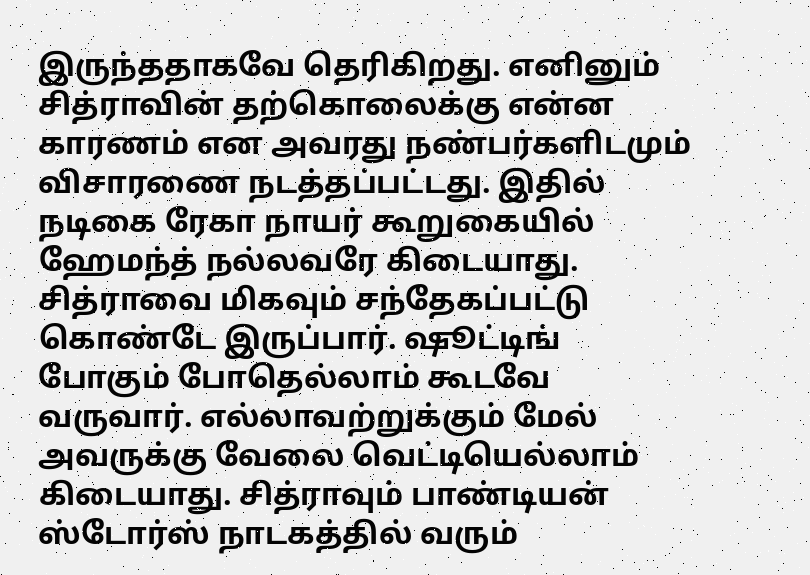இருந்ததாகவே தெரிகிறது. எனினும் சித்ராவின் தற்கொலைக்கு என்ன காரணம் என அவரது நண்பர்களிடமும் விசாரணை நடத்தப்பட்டது. இதில் நடிகை ரேகா நாயர் கூறுகையில் ஹேமந்த் நல்லவரே கிடையாது. சித்ராவை மிகவும் சந்தேகப்பட்டு கொண்டே இருப்பார். ஷூட்டிங் போகும் போதெல்லாம் கூடவே வருவார். எல்லாவற்றுக்கும் மேல் அவருக்கு வேலை வெட்டியெல்லாம் கிடையாது. சித்ராவும் பாண்டியன் ஸ்டோர்ஸ் நாடகத்தில் வரும்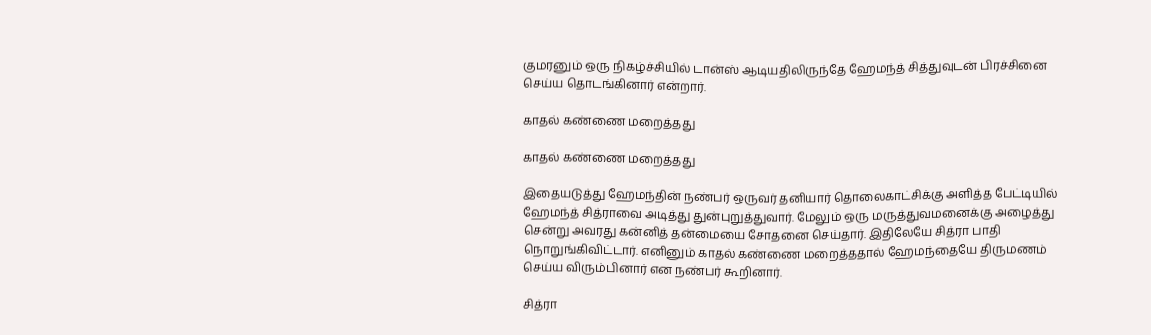குமரனும் ஒரு நிகழ்ச்சியில் டான்ஸ் ஆடியதிலிருந்தே ஹேமந்த் சித்துவுடன் பிரச்சினை செய்ய தொடங்கினார் என்றார்.

காதல் கண்ணை மறைத்தது

காதல் கண்ணை மறைத்தது

இதையடுத்து ஹேமந்தின் நண்பர் ஒருவர் தனியார் தொலைகாட்சிக்கு அளித்த பேட்டியில் ஹேமந்த் சித்ராவை அடித்து துன்புறுத்துவார். மேலும் ஒரு மருத்துவமனைக்கு அழைத்து சென்று அவரது கன்னித் தன்மையை சோதனை செய்தார். இதிலேயே சித்ரா பாதி நொறுங்கிவிட்டார். எனினும் காதல் கண்ணை மறைத்ததால் ஹேமந்தையே திருமணம் செய்ய விரும்பினார் என நண்பர் கூறினார்.

சித்ரா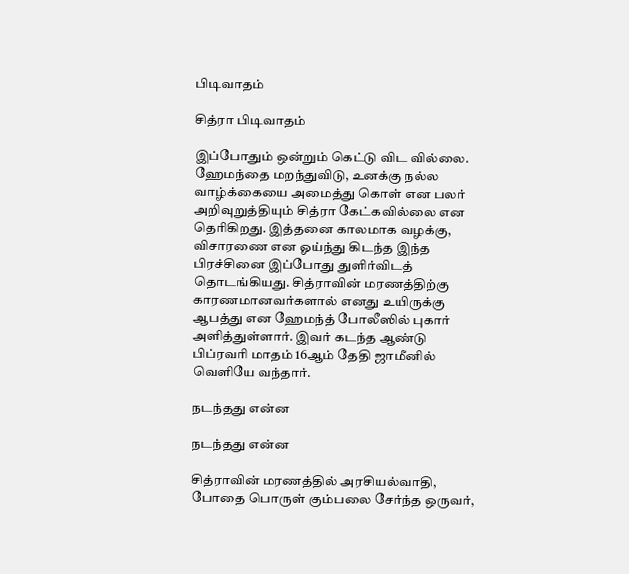பிடிவாதம்

சித்ரா பிடிவாதம்

இப்போதும் ஒன்றும் கெட்டு விட வில்லை. ஹேமந்தை மறந்துவிடு, உனக்கு நல்ல வாழ்க்கையை அமைத்து கொள் என பலர் அறிவுறுத்தியும் சித்ரா கேட்கவில்லை என தெரிகிறது. இத்தனை காலமாக வழக்கு, விசாரணை என ஓய்ந்து கிடந்த இந்த பிரச்சினை இப்போது துளிர்விடத் தொடங்கியது. சித்ராவின் மரணத்திற்கு காரணமானவர்களால் எனது உயிருக்கு ஆபத்து என ஹேமந்த் போலீஸில் புகார் அளித்துள்ளார். இவர் கடந்த ஆண்டு பிப்ரவரி மாதம் 16ஆம் தேதி ஜாமீனில் வெளியே வந்தார்.

நடந்தது என்ன

நடந்தது என்ன

சித்ராவின் மரணத்தில் அரசியல்வாதி, போதை பொருள் கும்பலை சேர்ந்த ஒருவர்,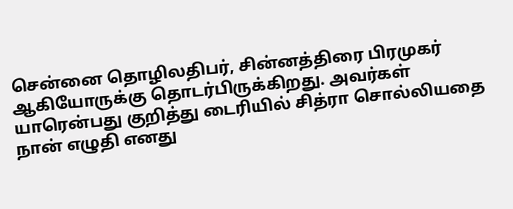சென்னை தொழிலதிபர், சின்னத்திரை பிரமுகர் ஆகியோருக்கு தொடர்பிருக்கிறது. அவர்கள் யாரென்பது குறித்து டைரியில் சித்ரா சொல்லியதை நான் எழுதி எனது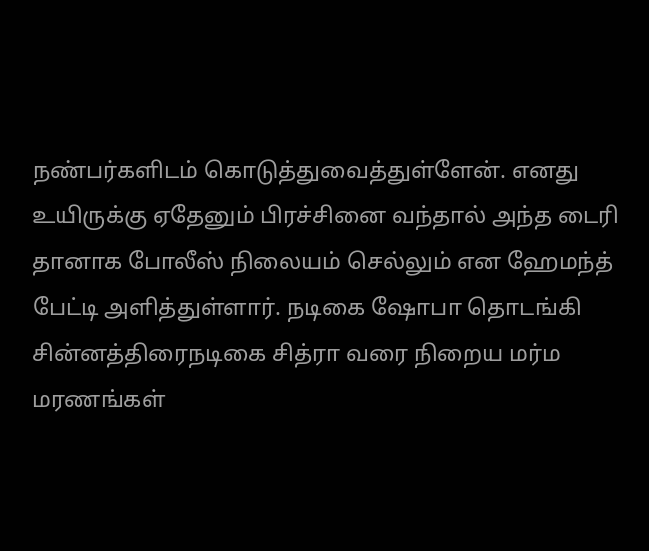நண்பர்களிடம் கொடுத்துவைத்துள்ளேன். எனது உயிருக்கு ஏதேனும் பிரச்சினை வந்தால் அந்த டைரி தானாக போலீஸ் நிலையம் செல்லும் என ஹேமந்த் பேட்டி அளித்துள்ளார். நடிகை ஷோபா தொடங்கி சின்னத்திரைநடிகை சித்ரா வரை நிறைய மர்ம மரணங்கள்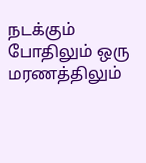நடக்கும் போதிலும் ஒரு மரணத்திலும்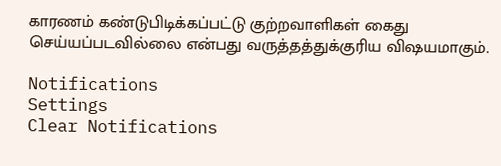காரணம் கண்டுபிடிக்கப்பட்டு குற்றவாளிகள் கைது செய்யப்படவில்லை என்பது வருத்தத்துக்குரிய விஷயமாகும்.

Notifications
Settings
Clear Notifications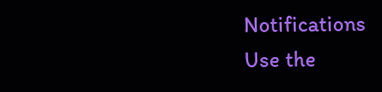Notifications
Use the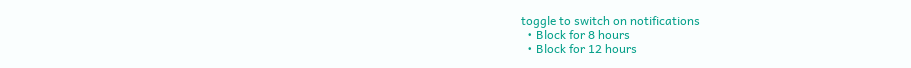toggle to switch on notifications
  • Block for 8 hours
  • Block for 12 hours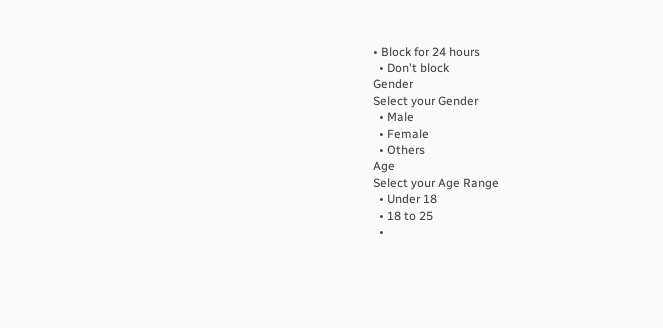• Block for 24 hours
  • Don't block
Gender
Select your Gender
  • Male
  • Female
  • Others
Age
Select your Age Range
  • Under 18
  • 18 to 25
  •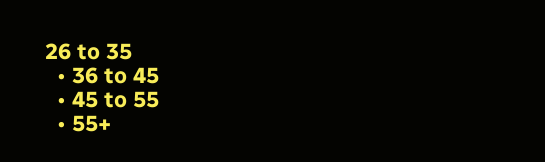26 to 35
  • 36 to 45
  • 45 to 55
  • 55+